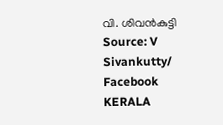വി. ശിവന്‍കുട്ടി Source: V Sivankutty/ Facebook
KERALA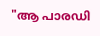"ആ പാരഡി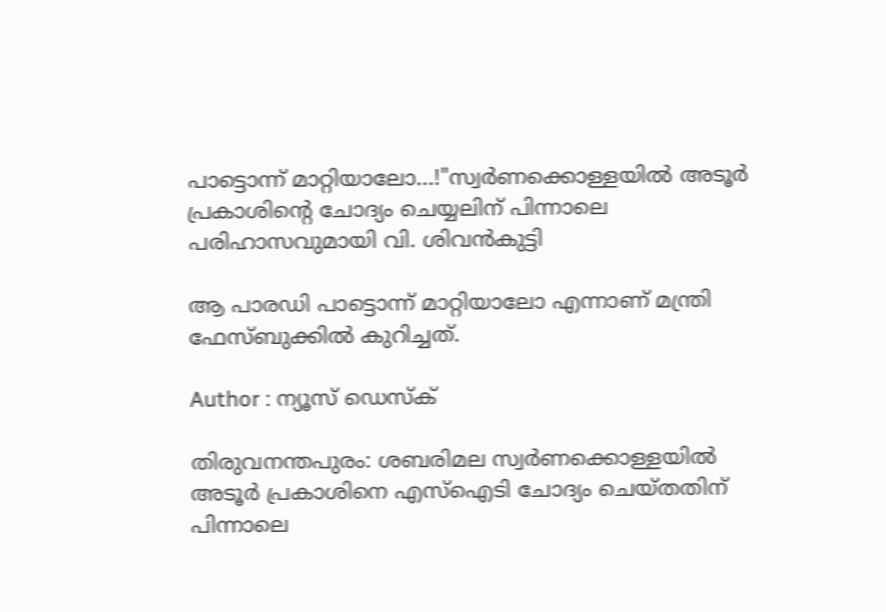പാട്ടൊന്ന് മാറ്റിയാലോ...!"സ്വർണക്കൊള്ളയിൽ അടൂര്‍ പ്രകാശിൻ്റെ ചോദ്യം ചെയ്യലിന് പിന്നാലെ പരിഹാസവുമായി വി. ശിവന്‍കുട്ടി

ആ പാരഡി പാട്ടൊന്ന് മാറ്റിയാലോ എന്നാണ് മന്ത്രി ഫേസ്ബുക്കിൽ കുറിച്ചത്.

Author : ന്യൂസ് ഡെസ്ക്

തിരുവനന്തപുരം: ശബരിമല സ്വർണക്കൊള്ളയിൽ അടൂര്‍ പ്രകാശിനെ എസ്ഐടി ചോദ്യം ചെയ്തതിന് പിന്നാലെ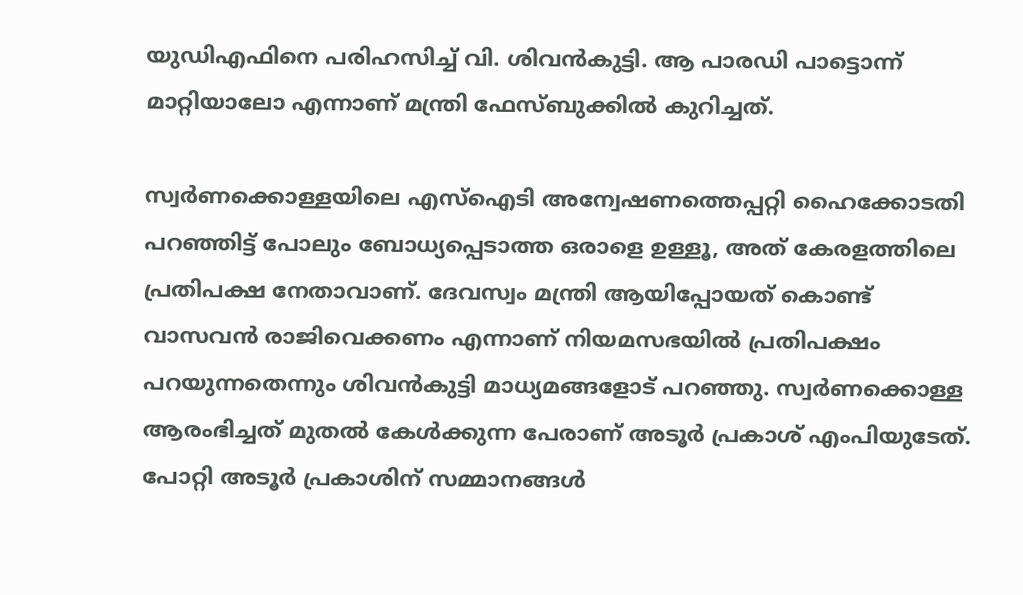യുഡിഎഫിനെ പരിഹസിച്ച് വി. ശിവന്‍കുട്ടി. ആ പാരഡി പാട്ടൊന്ന് മാറ്റിയാലോ എന്നാണ് മന്ത്രി ഫേസ്ബുക്കിൽ കുറിച്ചത്.

സ്വർണക്കൊള്ളയിലെ എസ്ഐടി അന്വേഷണത്തെപ്പറ്റി ഹൈക്കോടതി പറഞ്ഞിട്ട് പോലും ബോധ്യപ്പെടാത്ത ഒരാളെ ഉള്ളൂ, അത് കേരളത്തിലെ പ്രതിപക്ഷ നേതാവാണ്. ദേവസ്വം മന്ത്രി ആയിപ്പോയത് കൊണ്ട് വാസവൻ രാജിവെക്കണം എന്നാണ് നിയമസഭയിൽ പ്രതിപക്ഷം പറയുന്നതെന്നും ശിവൻകുട്ടി മാധ്യമങ്ങളോട് പറഞ്ഞു. സ്വർണക്കൊള്ള ആരംഭിച്ചത് മുതൽ കേൾക്കുന്ന പേരാണ് അടൂർ പ്രകാശ് എംപിയുടേത്. പോറ്റി അടൂർ പ്രകാശിന് സമ്മാനങ്ങൾ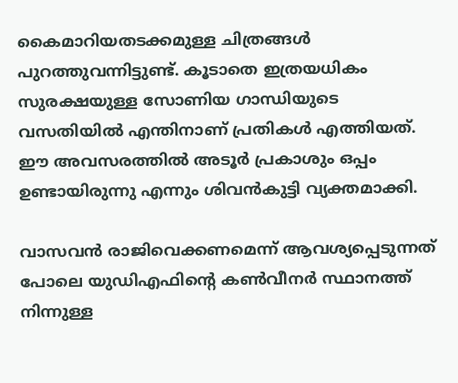കൈമാറിയതടക്കമുള്ള ചിത്രങ്ങൾ പുറത്തുവന്നിട്ടുണ്ട്. കൂടാതെ ഇത്രയധികം സുരക്ഷയുള്ള സോണിയ ഗാന്ധിയുടെ വസതിയിൽ എന്തിനാണ് പ്രതികൾ എത്തിയത്. ഈ അവസരത്തിൽ അടൂർ പ്രകാശും ഒപ്പം ഉണ്ടായിരുന്നു എന്നും ശിവൻകുട്ടി വ്യക്തമാക്കി.

വാസവൻ രാജിവെക്കണമെന്ന് ആവശ്യപ്പെടുന്നത് പോലെ യുഡിഎഫിൻ്റെ കൺവീനർ സ്ഥാനത്ത് നിന്നുള്ള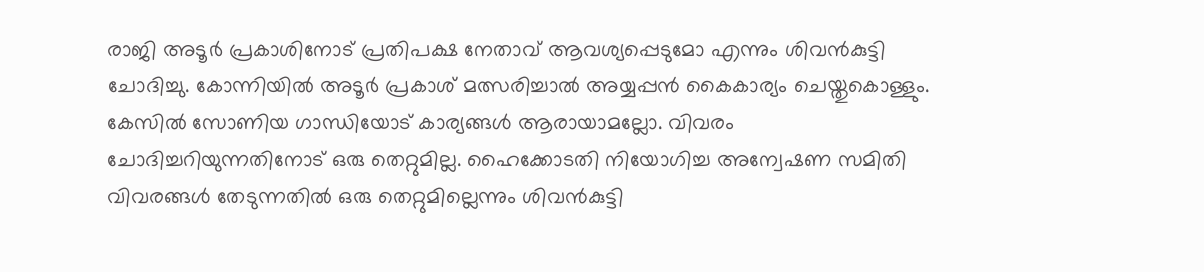രാജി അടൂർ പ്രകാശിനോട് പ്രതിപക്ഷ നേതാവ് ആവശ്യപ്പെടുമോ എന്നും ശിവൻകുട്ടി ചോദിച്ചു. കോന്നിയിൽ അടൂർ പ്രകാശ് മത്സരിച്ചാൽ അയ്യപ്പൻ കൈകാര്യം ചെയ്തുകൊള്ളും. കേസിൽ സോണിയ ഗാന്ധിയോട് കാര്യങ്ങൾ ആരായാമല്ലോ. വിവരം ചോദിച്ചറിയുന്നതിനോട് ഒരു തെറ്റുമില്ല. ഹൈക്കോടതി നിയോഗിച്ച അന്വേഷണ സമിതി വിവരങ്ങൾ തേടുന്നതിൽ ഒരു തെറ്റുമില്ലെന്നും ശിവൻകുട്ടി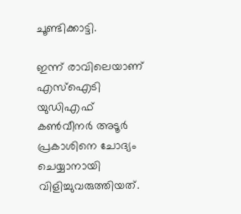ചൂണ്ടിക്കാട്ടി.

ഇന്ന് രാവിലെയാണ് എസ്ഐടി യുഡിഎഫ് കൺവീനർ അടൂർ പ്രകാശിനെ ചോദ്യം ചെയ്യാനായി വിളിച്ചുവരുത്തിയത്.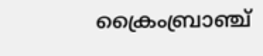ക്രൈംബ്രാഞ്ച്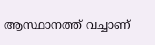ആസ്ഥാനത്ത് വച്ചാണ്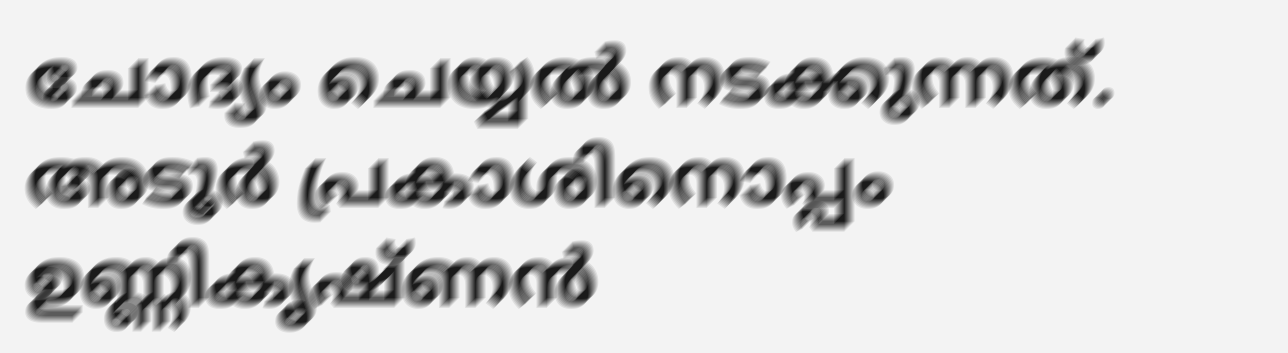ചോദ്യം ചെയ്യൽ നടക്കുന്നത്. അടൂർ പ്രകാശിനൊപ്പം ഉണ്ണികൃഷ്ണൻ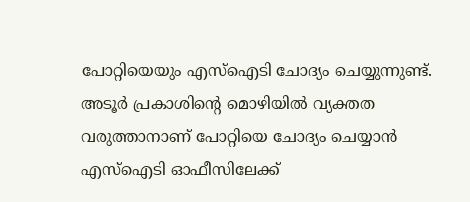പോറ്റിയെയും എസ്ഐടി ചോദ്യം ചെയ്യുന്നുണ്ട്. അടൂർ പ്രകാശിൻ്റെ മൊഴിയിൽ വ്യക്തത വരുത്താനാണ് പോറ്റിയെ ചോദ്യം ചെയ്യാൻ എസ്ഐടി ഓഫീസിലേക്ക്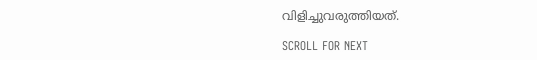വിളിച്ചുവരുത്തിയത്.

SCROLL FOR NEXT